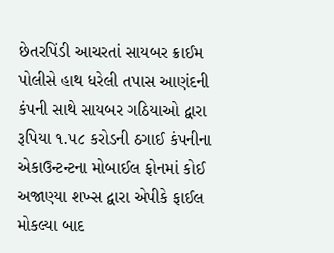છેતરપિંડી આચરતાં સાયબર ક્રાઈમ પોલીસે હાથ ધરેલી તપાસ આણંદની કંપની સાથે સાયબર ગઠિયાઓ દ્વારા રૂપિયા ૧.૫૮ કરોડની ઠગાઈ કંપનીના એકાઉન્ટન્ટના મોબાઈલ ફોનમાં કોઈ અજાણ્યા શખ્સ દ્વારા એપીકે ફાઈલ મોકલ્યા બાદ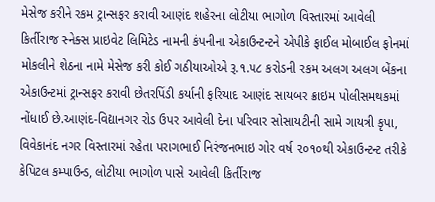મેસેજ કરીને રકમ ટ્રાન્સફર કરાવી આણંદ શહેરના લોટીયા ભાગોળ વિસ્તારમાં આવેલી કિર્તીરાજ સ્નેક્સ પ્રાઇવેટ લિમિટેડ નામની કંપનીના એકાઉન્ટન્ટને એપીકે ફાઈલ મોબાઈલ ફોનમાં મોકલીને શેઠના નામે મેસેજ કરી કોઈ ગઠીયાઓએ રૂ.૧.૫૮ કરોડની રકમ અલગ અલગ બેંકના એકાઉન્ટમાં ટ્રાન્સફર કરાવી છેતરપિંડી કર્યાની ફરિયાદ આણંદ સાયબર ક્રાઇમ પોલીસમથકમાં નોંધાઈ છે.આણંદ-વિદ્યાનગર રોડ ઉપર આવેલી દેના પરિવાર સોસાયટીની સામે ગાયત્રી કૃપા, વિવેકાનંદ નગર વિસ્તારમાં રહેતા પરાગભાઈ નિરંજનભાઇ ગોર વર્ષ ૨૦૧૦થી એકાઉન્ટન્ટ તરીકે કેપિટલ કમ્પાઉન્ડ, લોટીયા ભાગોળ પાસે આવેલી કિર્તીરાજ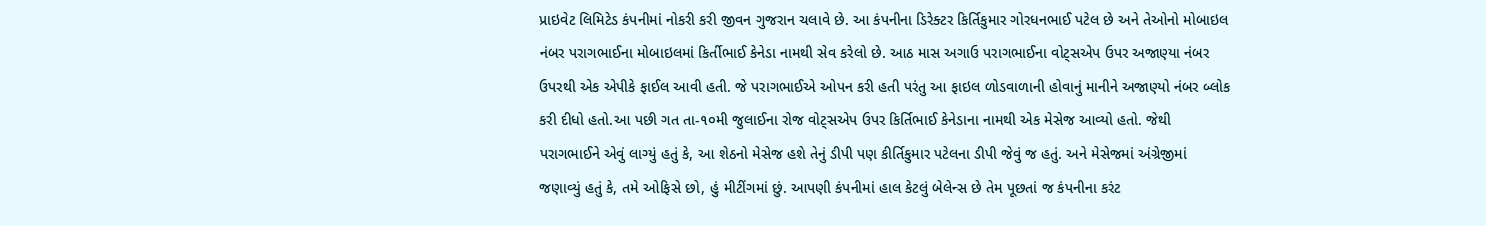પ્રાઇવેટ લિમિટેડ કંપનીમાં નોકરી કરી જીવન ગુજરાન ચલાવે છે. આ કંપનીના ડિરેક્ટર કિર્તિકુમાર ગોરધનભાઈ પટેલ છે અને તેઓનો મોબાઇલ નંબર પરાગભાઈના મોબાઇલમાં કિર્તીભાઈ કેનેડા નામથી સેવ કરેલો છે. આઠ માસ અગાઉ પરાગભાઈના વોટ્સએપ ઉપર અજાણ્યા નંબર ઉપરથી એક એપીકે ફાઈલ આવી હતી. જે પરાગભાઈએ ઓપન કરી હતી પરંતુ આ ફાઇલ ળોડવાળાની હોવાનું માનીને અજાણ્યો નંબર બ્લોક કરી દીધો હતો.આ પછી ગત તા-૧૦મી જુલાઈના રોજ વોટ્સએપ ઉપર કિર્તિભાઈ કેનેડાના નામથી એક મેસેજ આવ્યો હતો. જેથી પરાગભાઈને એવું લાગ્યું હતું કે, આ શેઠનો મેસેજ હશે તેનું ડીપી પણ કીર્તિકુમાર પટેલના ડીપી જેવું જ હતું. અને મેસેજમાં અંગ્રેજીમાં જણાવ્યું હતું કે, તમે ઓફિસે છો, હું મીટીંગમાં છું. આપણી કંપનીમાં હાલ કેટલું બેલેન્સ છે તેમ પૂછતાં જ કંપનીના કરંટ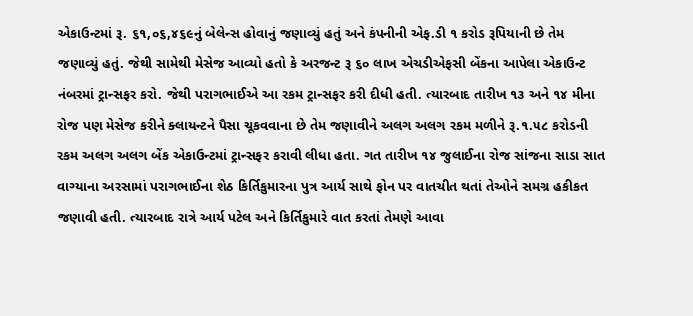એકાઉન્ટમાં રૂ. ૬૧,૦૬,૪૬૯નું બેલેન્સ હોવાનું જણાવ્યું હતું અને કંપનીની એફ.ડી ૧ કરોડ રૂપિયાની છે તેમ જણાવ્યું હતું. જેથી સામેથી મેસેજ આવ્યો હતો કે અરજન્ટ રૂ ૬૦ લાખ એચડીએફસી બેંકના આપેલા એકાઉન્ટ નંબરમાં ટ્રાન્સફર કરો. જેથી પરાગભાઈએ આ રકમ ટ્રાન્સફર કરી દીધી હતી. ત્યારબાદ તારીખ ૧૩ અને ૧૪ મીના રોજ પણ મેસેજ કરીને ક્લાયન્ટને પૈસા ચૂકવવાના છે તેમ જણાવીને અલગ અલગ રકમ મળીને રૂ.૧.૫૮ કરોડની રકમ અલગ અલગ બેંક એકાઉન્ટમાં ટ્રાન્સફર કરાવી લીધા હતા. ગત તારીખ ૧૪ જુલાઈના રોજ સાંજના સાડા સાત વાગ્યાના અરસામાં પરાગભાઈના શેઠ કિર્તિકુમારના પુત્ર આર્ય સાથે ફોન પર વાતચીત થતાં તેઓને સમગ્ર હકીકત જણાવી હતી. ત્યારબાદ રાત્રે આર્ય પટેલ અને કિર્તિકુમારે વાત કરતાં તેમણે આવા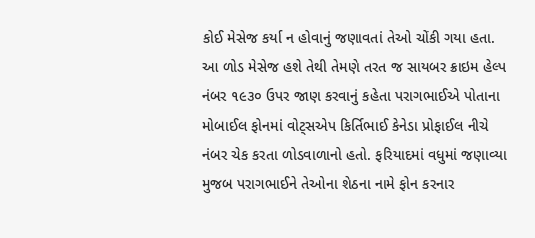કોઈ મેસેજ કર્યા ન હોવાનું જણાવતાં તેઓ ચોંકી ગયા હતા. આ ળોડ મેસેજ હશે તેથી તેમણે તરત જ સાયબર ક્રાઇમ હેલ્પ નંબર ૧૯૩૦ ઉપર જાણ કરવાનું કહેતા પરાગભાઈએ પોતાના મોબાઈલ ફોનમાં વોટ્સએપ કિર્તિભાઈ કેનેડા પ્રોફાઈલ નીચે નંબર ચેક કરતા ળોડવાળાનો હતો. ફરિયાદમાં વધુમાં જણાવ્યા મુજબ પરાગભાઈને તેઓના શેઠના નામે ફોન કરનાર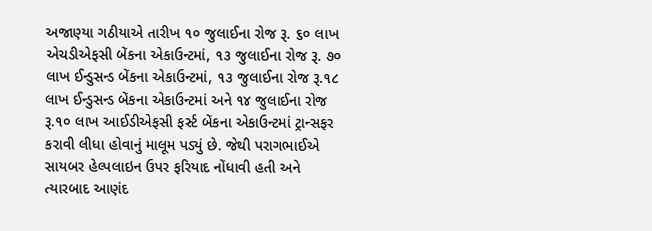અજાણ્યા ગઠીયાએ તારીખ ૧૦ જુલાઈના રોજ રૂ. ૬૦ લાખ એચડીએફસી બેંકના એકાઉન્ટમાં, ૧૩ જુલાઈના રોજ રૂ. ૭૦ લાખ ઈન્ડુસન્ડ બેંકના એકાઉન્ટમાં, ૧૩ જુલાઈના રોજ રૂ.૧૮ લાખ ઈન્ડુસન્ડ બેંકના એકાઉન્ટમાં અને ૧૪ જુલાઈના રોજ રૂ.૧૦ લાખ આઈડીએફસી ફર્સ્ટ બેંકના એકાઉન્ટમાં ટ્રાન્સફર કરાવી લીધા હોવાનું માલૂમ પડ્યું છે. જેથી પરાગભાઈએ સાયબર હેલ્પલાઇન ઉપર ફરિયાદ નોંધાવી હતી અને ત્યારબાદ આણંદ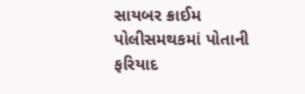સાયબર ક્રાઈમ પોલીસમથકમાં પોતાની ફરિયાદ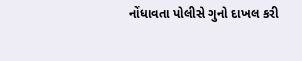નોંધાવતા પોલીસે ગુનો દાખલ કરી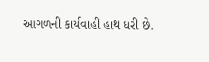આગળની કાર્યવાહી હાથ ધરી છે.